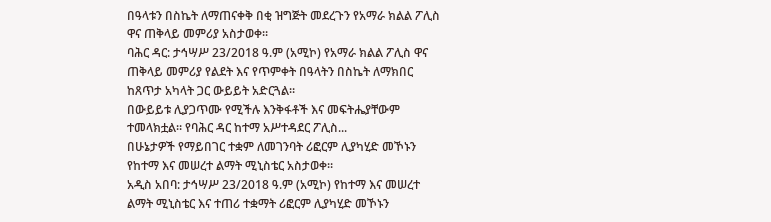በዓላቱን በስኬት ለማጠናቀቅ በቂ ዝግጅት መደረጉን የአማራ ክልል ፖሊስ ዋና ጠቅላይ መምሪያ አስታወቀ።
ባሕር ዳር: ታኅሣሥ 23/2018 ዓ.ም (አሚኮ) የአማራ ክልል ፖሊስ ዋና ጠቅላይ መምሪያ የልደት እና የጥምቀት በዓላትን በስኬት ለማክበር ከጸጥታ አካላት ጋር ውይይት አድርጓል።
በውይይቱ ሊያጋጥሙ የሚችሉ እንቅፋቶች እና መፍትሔያቸውም ተመላክቷል። የባሕር ዳር ከተማ አሥተዳደር ፖሊስ...
በሁኔታዎች የማይበገር ተቋም ለመገንባት ሪፎርም ሊያካሂድ መኾኑን የከተማ እና መሠረተ ልማት ሚኒስቴር አስታወቀ።
አዲስ አበባ: ታኅሣሥ 23/2018 ዓ.ም (አሚኮ) የከተማ እና መሠረተ ልማት ሚኒስቴር እና ተጠሪ ተቋማት ሪፎርም ሊያካሂድ መኾኑን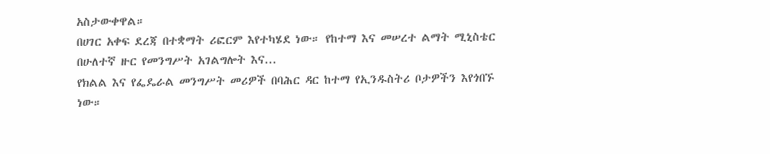አስታውቀዋል።
በሀገር አቀፍ ደረጃ በተቋማት ሪፎርም እየተካሄደ ነው። የከተማ እና መሠረተ ልማት ሚኒስቴር በሁለተኛ ዙር የመንግሥት አገልግሎት እና...
የክልል እና የፌዴራል መንግሥት መሪዎች በባሕር ዳር ከተማ የኢንዱስትሪ ቦታዎችን እየጎበኙ ነው።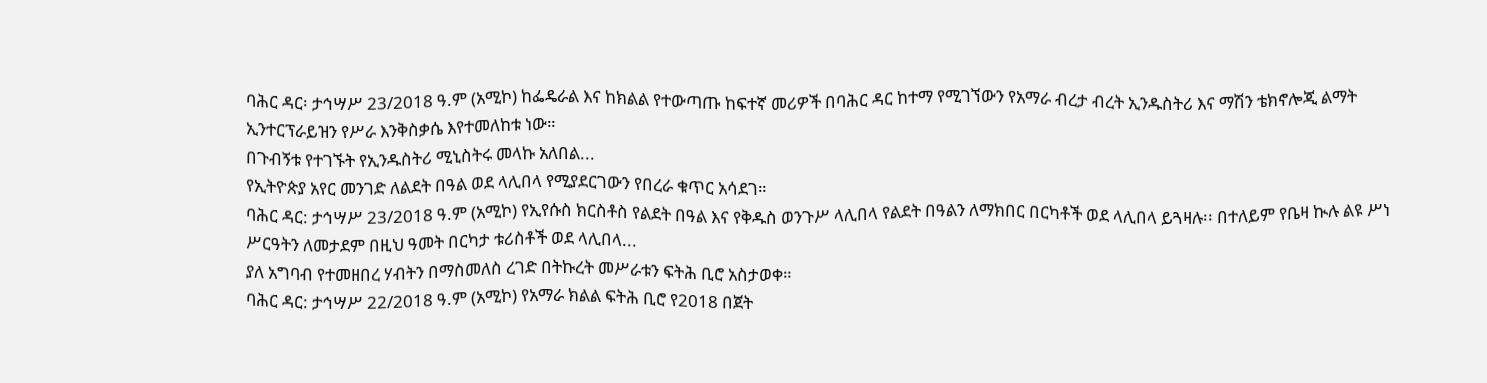ባሕር ዳር፡ ታኅሣሥ 23/2018 ዓ.ም (አሚኮ) ከፌዴራል እና ከክልል የተውጣጡ ከፍተኛ መሪዎች በባሕር ዳር ከተማ የሚገኘውን የአማራ ብረታ ብረት ኢንዱስትሪ እና ማሽን ቴክኖሎጂ ልማት ኢንተርፕራይዝን የሥራ እንቅስቃሴ እየተመለከቱ ነው።
በጉብኝቱ የተገኙት የኢንዱስትሪ ሚኒስትሩ መላኩ አለበል...
የኢትዮጵያ አየር መንገድ ለልደት በዓል ወደ ላሊበላ የሚያደርገውን የበረራ ቁጥር አሳደገ።
ባሕር ዳር: ታኅሣሥ 23/2018 ዓ.ም (አሚኮ) የኢየሱስ ክርስቶስ የልደት በዓል እና የቅዱስ ወንጉሥ ላሊበላ የልደት በዓልን ለማክበር በርካቶች ወደ ላሊበላ ይጓዛሉ፡፡ በተለይም የቤዛ ኲሉ ልዩ ሥነ ሥርዓትን ለመታደም በዚህ ዓመት በርካታ ቱሪስቶች ወደ ላሊበላ...
ያለ አግባብ የተመዘበረ ሃብትን በማስመለስ ረገድ በትኩረት መሥራቱን ፍትሕ ቢሮ አስታወቀ።
ባሕር ዳር: ታኅሣሥ 22/2018 ዓ.ም (አሚኮ) የአማራ ክልል ፍትሕ ቢሮ የ2018 በጀት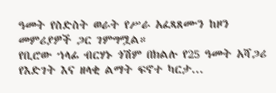ዓመት የስድስት ወራት የሥራ አፈጻጸሙን ከዞን መምሪያዎች ጋር ገምግሟል።
የቢሮው ኀላፊ ብርሃኑ ጎሽም በክልሉ የ25 ዓመት አሻጋሪ የእድገት እና ዘላቂ ልማት ፍኖተ ካርታ...